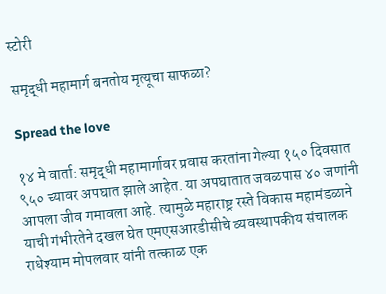स्टोरी

समृद्धी महामार्ग बनतोय मृत्यूचा साफळा?

Spread the love

१४ मे वार्ता: समृद्धी महामार्गावर प्रवास करतांना गेल्या १५० दिवसात ९५० च्यावर अपघात झाले आहेत. या अपघातात जवळपास ४० जणांनी आपला जीव गमावला आहे. त्यामुळे महाराष्ट्र रस्ते विकास महामंडळाने याची गंभीरतेने दखल घेत एमएसआरडीसीचे व्यवस्थापकीय संचालक राधेश्याम मोपलवार यांनी तत्काळ एक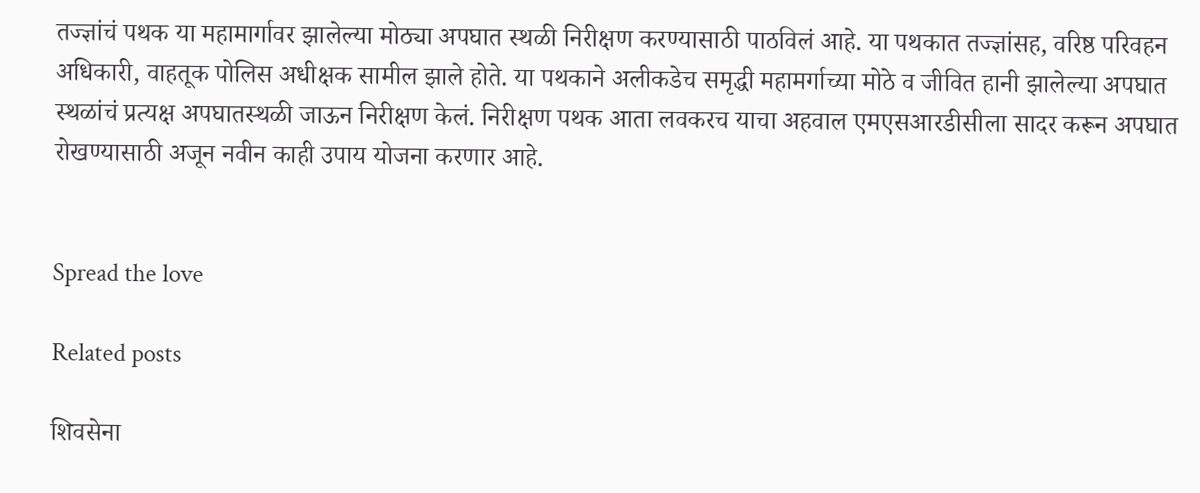तज्ज्ञांचं पथक या महामार्गावर झालेल्या मोठ्या अपघात स्थळी निरीक्षण करण्यासाठी पाठविलं आहे. या पथकात तज्ज्ञांसह, वरिष्ठ परिवहन अधिकारी, वाहतूक पोलिस अधीक्षक सामील झाले होते. या पथकाने अलीकडेच समृद्धी महामर्गाच्या मोठे व जीवित हानी झालेल्या अपघात स्थळांचं प्रत्यक्ष अपघातस्थळी जाऊन निरीक्षण केलं. निरीक्षण पथक आता लवकरच याचा अहवाल एमएसआरडीसीला सादर करून अपघात रोखण्यासाठी अजून नवीन काही उपाय योजना करणार आहे.


Spread the love

Related posts

शिवसेना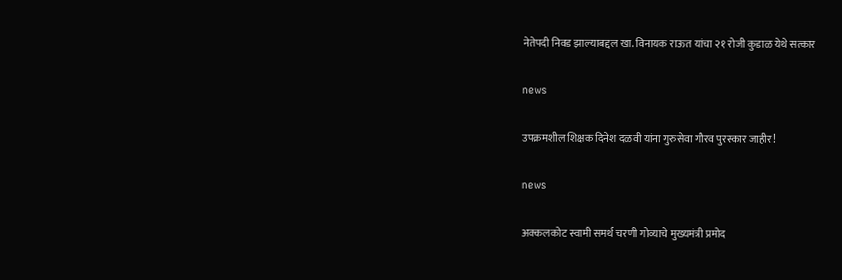नेतेपदी निवड झाल्याबद्दल खा. विनायक राऊत यांचा २१ रोजी कुडाळ येथे सत्कार

news

उपक्रमशील शिक्षक दिनेश दळवी यांना गुरुसेवा गौरव पुरस्कार जाहीर!

news

अक्कलकोट स्वामी समर्थ चरणी गोव्याचे मुख्यमंत्री प्रमोद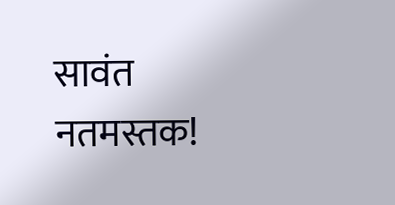सावंत नतमस्तक!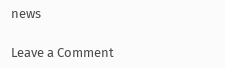news

Leave a Comment